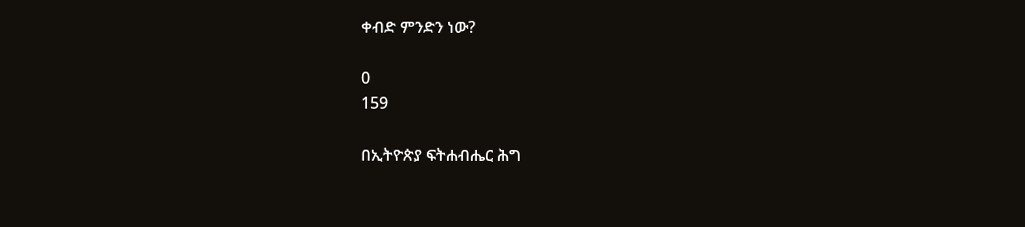ቀብድ ምንድን ነው?

0
159

በኢትዮጵያ ፍትሐብሔር ሕግ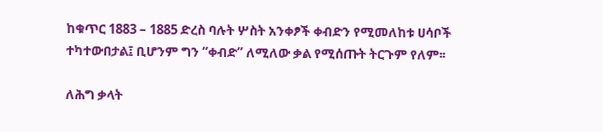ከቁጥር 1883 – 1885 ድረስ ባሉት ሦስት አንቀፆች ቀብድን የሚመለከቱ ሀሳቦች ተካተውበታል፤ ቢሆንም ግን “ቀብድ” ለሚለው ቃል የሚሰጡት ትርጉም የለም፡፡

ለሕግ ቃላት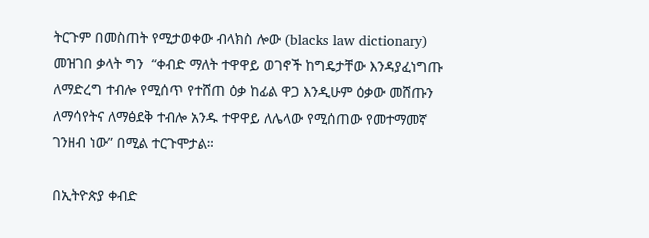ትርጉም በመስጠት የሚታወቀው ብላክስ ሎው (blacks law dictionary) መዝገበ ቃላት ግን  “ቀብድ ማለት ተዋዋይ ወገኖች ከግዴታቸው እንዳያፈነግጡ ለማድረግ ተብሎ የሚሰጥ የተሸጠ ዕቃ ከፊል ዋጋ እንዲሁም ዕቃው መሸጡን ለማሳየትና ለማፅደቅ ተብሎ አንዱ ተዋዋይ ለሌላው የሚሰጠው የመተማመኛ ገንዘብ ነው” በሚል ተርጉሞታል።

በኢትዮጵያ ቀብድ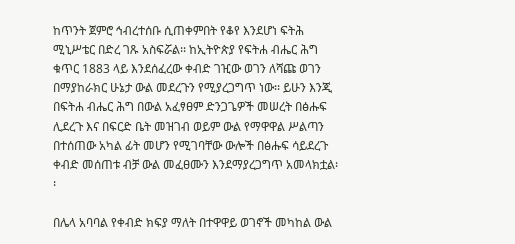ከጥንት ጀምሮ ኅብረተሰቡ ሲጠቀምበት የቆየ እንደሆነ ፍትሕ ሚኒሥቴር በድረ ገጹ አስፍሯል፡፡ ከኢትዮጵያ የፍትሐ ብሔር ሕግ ቁጥር 1883 ላይ እንደሰፈረው ቀብድ ገዢው ወገን ለሻጩ ወገን በማያከራክር ሁኔታ ውል መደረጉን የሚያረጋግጥ ነው፡፡ ይሁን እንጂ በፍትሐ ብሔር ሕግ በውል አፈፃፀም ድንጋጌዎች መሠረት በፅሑፍ ሊደረጉ እና በፍርድ ቤት መዝገብ ወይም ውል የማዋዋል ሥልጣን በተሰጠው አካል ፊት መሆን የሚገባቸው ውሎች በፅሑፍ ሳይደረጉ  ቀብድ መሰጠቱ ብቻ ውል መፈፀሙን እንደማያረጋግጥ አመላክቷል፡፡

በሌላ አባባል የቀብድ ክፍያ ማለት በተዋዋይ ወገኖች መካከል ውል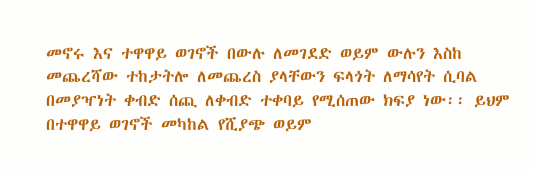መኖሩ እና ተዋዋይ ወገኖች በውሉ ለመገደድ ወይም ውሉን እስከ መጨረሻው ተከታትሎ ለመጨረስ ያላቸውን ፍላጎት ለማሳየት ሲባል በመያዣነት ቀብድ ሰጪ ለቀብድ ተቀባይ የሚሰጠው ክፍያ ነው፡፡ ይህም በተዋዋይ ወገኖች መካከል የሺያጭ ወይም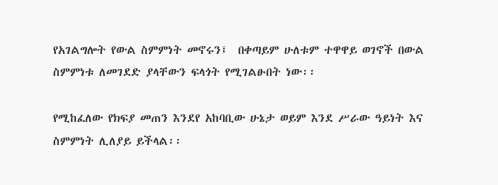የአገልግሎት የውል ስምምነት መኖሩን፤  በቀጣይም ሁለቱም ተዋዋይ ወገኖች በውል ስምምነቱ ለመገደድ ያላቸውን ፍላጎት የሚገልፁበት ነው፡፡

የሚከፈለው የክፍያ መጠን እንደየ አከባቢው ሁኔታ ወይም እንደ ሥራው ዓይነት እና ስምምነት ሊለያይ ይችላል፡፡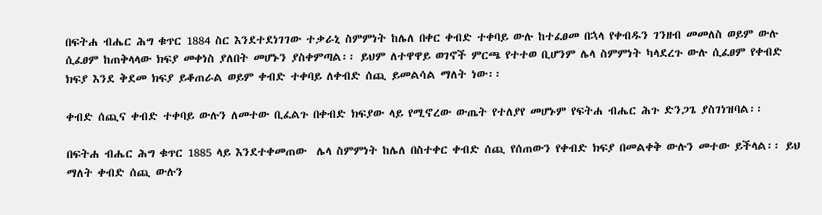በፍትሐ ብሔር ሕግ ቁጥር 1884 ስር እንደተደነገገው ተቃራኒ ስምምነት ከሌለ በቀር ቀብድ ተቀባይ ውሉ ከተፈፀመ በኋላ የቀብዱን ገንዘብ መመለስ ወይም ውሉ ሲፈፀም ከጠቅላላው ክፍያ መቀነስ ያለበት መሆኑን ያስቀምጣል፡፡ ይህም ለተዋዋይ ወገኖች ምርጫ የተተወ ቢሆንም ሌላ ስምምነት ካላደረጉ ውሉ ሲፈፀም የቀብድ ክፍያ እንደ ቅደመ ክፍያ ይቆጠራል ወይም ቀብድ ተቀባይ ለቀብድ ሰጪ ይመልሳል ማለት ነው፡፡

ቀብድ ሰጪና ቀብድ ተቀባይ ውሉን ለመተው ቢፈልጉ በቀብድ ክፍያው ላይ የሚኖረው ውጤት የተለያየ መሆኑም የፍትሐ ብሔር ሕጉ ድንጋጌ ያስገነዝባል፡፡

በፍትሐ ብሔር ሕግ ቁጥር 1885 ላይ እንደተቀመጠው  ሌላ ስምምነት ከሌለ በስተቀር ቀብድ ሰጪ የሰጠውን የቀብድ ክፍያ በመልቀቅ ውሉን መተው ይችላል፡፡ ይህ ማለት ቀብድ ሰጪ ውሉን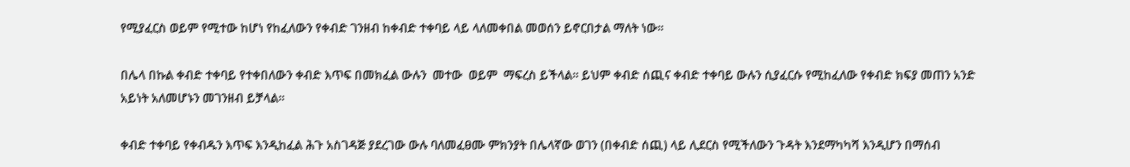የሚያፈርስ ወይም የሚተው ከሆነ የከፈለውን የቀብድ ገንዘብ ከቀብድ ተቀባይ ላይ ላለመቀበል መወሰን ይኖርበታል ማለት ነው፡፡

በሌላ በኩል ቀብድ ተቀባይ የተቀበለውን ቀብድ እጥፍ በመክፈል ውሉን  መተው  ወይም  ማፍረስ ይችላል፡፡ ይህም ቀብድ ሰጪና ቀብድ ተቀባይ ውሉን ሲያፈርሱ የሚከፈለው የቀብድ ክፍያ መጠን አንድ አይነት አለመሆኑን መገንዘብ ይቻላል፡፡

ቀብድ ተቀባይ የቀብዱን እጥፍ እንዲከፈል ሕጉ አስገዳጅ ያደረገው ውሉ ባለመፈፀሙ ምክንያት በሌላኛው ወገን (በቀብድ ሰጪ) ላይ ሊደርስ የሚችለውን ጉዳት እንደማካካሻ እንዲሆን በማሰብ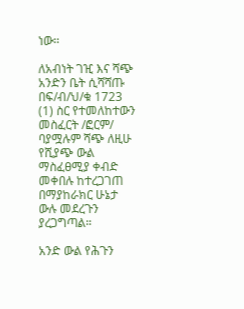ነው፡፡

ለአብነት ገዢ እና ሻጭ አንድን ቤት ሲሻሻጡ በፍ/ብ/ህ/ቁ 1723 (1) ስር የተመለከተውን መስፈርት /ፎርም/ ባያሟሉም ሻጭ ለዚሁ የሺያጭ ውል ማስፈፀሚያ ቀብድ መቀበሉ ከተረጋገጠ በማያከራክር ሁኔታ ውሉ መደረጉን ያረጋግጣል።

አንድ ውል የሕጉን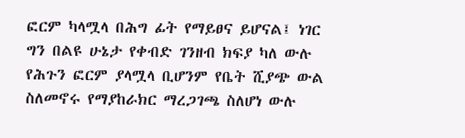ፎርም ካላሟላ በሕግ ፊት የማይፀና ይሆናል፤ ነገር ግን በልዩ ሁኔታ የቀብድ ገንዘብ ክፍያ ካለ ውሉ የሕጉን ፎርም ያላሟላ ቢሆንም የቤት ሺያጭ ውል ስለመኖሩ የማያከራክር ማረጋገጫ ስለሆነ ውሉ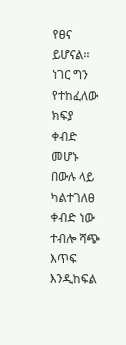የፀና ይሆናል፡፡ ነገር ግን የተከፈለው ክፍያ ቀብድ መሆኑ በውሉ ላይ ካልተገለፀ ቀብድ ነው ተብሎ ሻጭ እጥፍ እንዲከፍል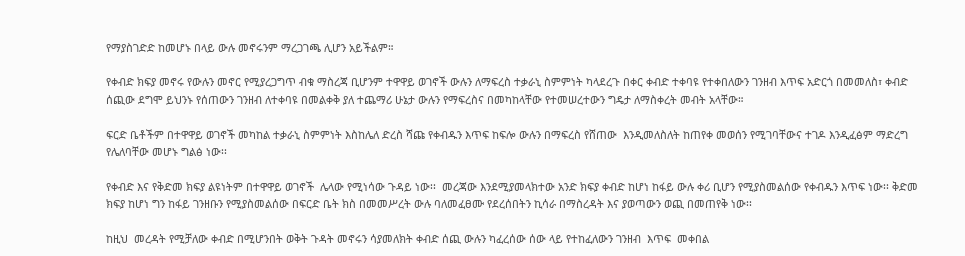የማያስገድድ ከመሆኑ በላይ ውሉ መኖሩንም ማረጋገጫ ሊሆን አይችልም።

የቀብድ ክፍያ መኖሩ የውሉን መኖር የሚያረጋግጥ ብቁ ማስረጃ ቢሆንም ተዋዋይ ወገኖች ውሉን ለማፍረስ ተቃራኒ ስምምነት ካላደረጉ በቀር ቀብድ ተቀባዩ የተቀበለውን ገንዘብ እጥፍ አድርጎ በመመለስ፣ ቀብድ ሰጪው ደግሞ ይህንኑ የሰጠውን ገንዘብ ለተቀባዩ በመልቀቅ ያለ ተጨማሪ ሁኔታ ውሉን የማፍረስና በመካከላቸው የተመሠረተውን ግዴታ ለማስቀረት መብት አላቸው።

ፍርድ ቤቶችም በተዋዋይ ወገኖች መካከል ተቃራኒ ስምምነት እስከሌለ ድረስ ሻጩ የቀብዱን እጥፍ ከፍሎ ውሉን በማፍረስ የሸጠው  እንዲመለስለት ከጠየቀ መወሰን የሚገባቸውና ተገዶ እንዲፈፅም ማድረግ የሌለባቸው መሆኑ ግልፅ ነው፡፡

የቀብድ እና የቅድመ ክፍያ ልዩነትም በተዋዋይ ወገኖች  ሌላው የሚነሳው ጉዳይ ነው፡፡  መረጃው እንደሚያመላክተው አንድ ክፍያ ቀብድ ከሆነ ከፋይ ውሉ ቀሪ ቢሆን የሚያስመልሰው የቀብዱን እጥፍ ነው፡፡ ቅድመ ክፍያ ከሆነ ግን ከፋይ ገንዘቡን የሚያስመልሰው በፍርድ ቤት ክስ በመመሥረት ውሉ ባለመፈፀሙ የደረሰበትን ኪሳራ በማስረዳት እና ያወጣውን ወጪ በመጠየቅ ነው፡፡

ከዚህ  መረዳት የሚቻለው ቀብድ በሚሆንበት ወቅት ጉዳት መኖሩን ሳያመለክት ቀብድ ሰጪ ውሉን ካፈረሰው ሰው ላይ የተከፈለውን ገንዘብ  እጥፍ  መቀበል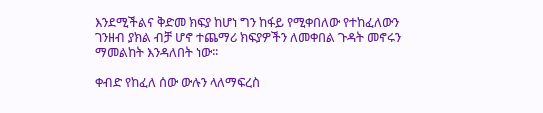እንደሚችልና ቅድመ ክፍያ ከሆነ ግን ከፋይ የሚቀበለው የተከፈለውን ገንዘብ ያክል ብቻ ሆኖ ተጨማሪ ክፍያዎችን ለመቀበል ጉዳት መኖሩን ማመልከት እንዳለበት ነው፡፡

ቀብድ የከፈለ ሰው ውሉን ላለማፍረስ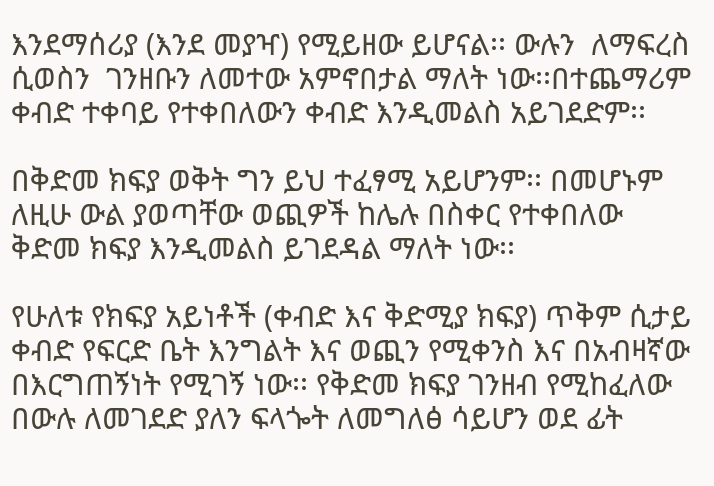እንደማሰሪያ (እንደ መያዣ) የሚይዘው ይሆናል፡፡ ውሉን  ለማፍረስ  ሲወስን  ገንዘቡን ለመተው አምኖበታል ማለት ነው፡፡በተጨማሪም ቀብድ ተቀባይ የተቀበለውን ቀብድ እንዲመልስ አይገደድም፡፡

በቅድመ ክፍያ ወቅት ግን ይህ ተፈፃሚ አይሆንም፡፡ በመሆኑም ለዚሁ ውል ያወጣቸው ወጪዎች ከሌሉ በስቀር የተቀበለው ቅድመ ክፍያ እንዲመልስ ይገደዳል ማለት ነው፡፡

የሁለቱ የክፍያ አይነቶች (ቀብድ እና ቅድሚያ ክፍያ) ጥቅም ሲታይ ቀብድ የፍርድ ቤት እንግልት እና ወጪን የሚቀንስ እና በአብዛኛው በእርግጠኝነት የሚገኝ ነው፡፡ የቅድመ ክፍያ ገንዘብ የሚከፈለው በውሉ ለመገደድ ያለን ፍላጐት ለመግለፅ ሳይሆን ወደ ፊት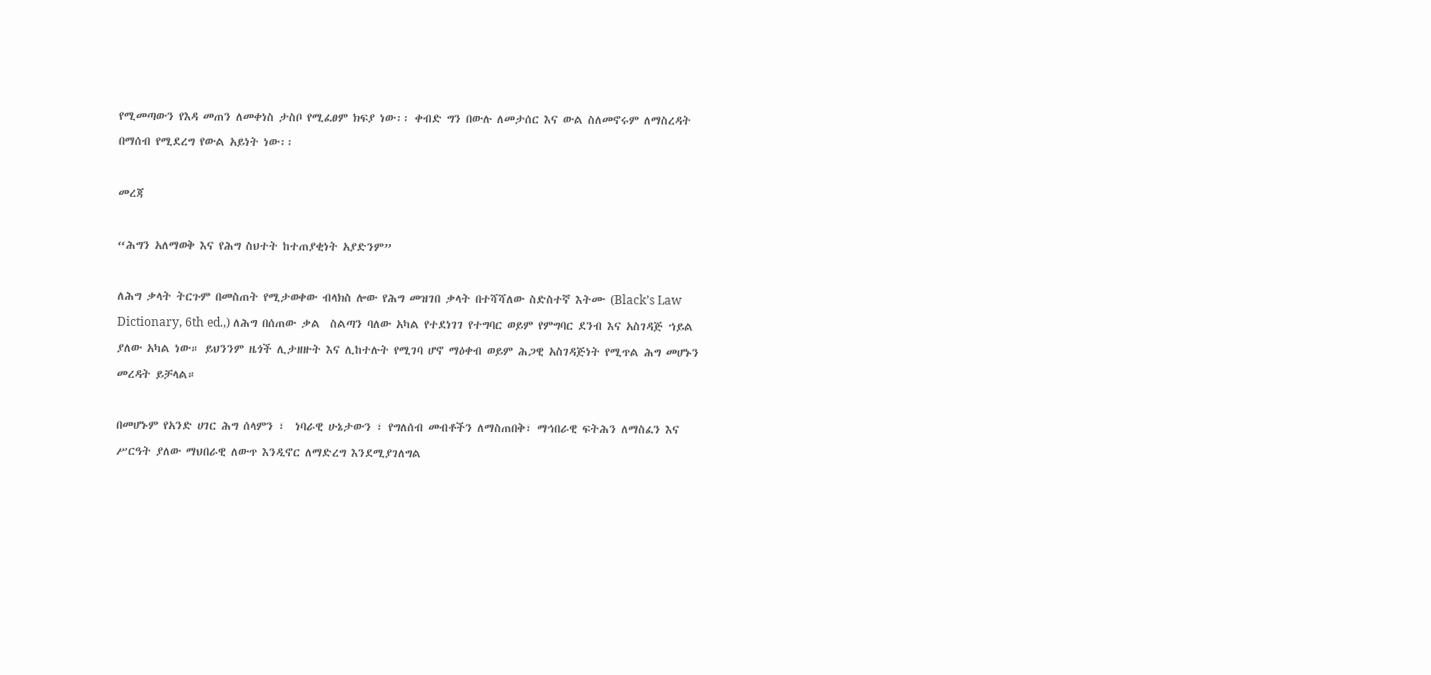የሚመጣውን የእዳ መጠን ለመቀነስ ታስቦ የሚፈፀም ክፍያ ነው፡፡ ቀብድ ግን በውሉ ለመታሰር እና ውል ስለመኖሩም ለማስረዳት በማሰብ የሚደረግ የውል አይነት ነው፡፡

መረጃ

“ሕግን አለማወቅ እና የሕግ ስህተት ከተጠያቂነት አያድንም”

ለሕግ ቃላት ትርጉም በመስጠት የሚታወቀው ብላክስ ሎው የሕግ መዝገበ ቃላት በተሻሻለው ስድስተኛ እትሙ (Black’s Law Dictionary, 6th ed.,) ለሕግ በሰጠው ቃል  ስልጣን ባለው አካል የተደነገገ የተግባር ወይም የምግባር ደንብ እና አስገዳጅ ኀይል ያለው አካል ነው። ይህንንም ዜጎች ሊታዘዙት እና ሊከተሉት የሚገባ ሆኖ ማዕቀብ ወይም ሕጋዊ አስገዳጅነት የሚጥል ሕግ መሆኑን መረዳት ይቻላል።

በመሆኑም የአንድ ሀገር ሕግ ሰላምን ፣  ነባራዊ ሁኔታውን ፣ የግለሰብ መብቶችን ለማስጠበቅ፣ ማኅበራዊ ፍትሕን ለማስፈን እና ሥርዓት ያለው ማህበራዊ ለውጥ እንዲኖር ለማድረግ እንደሚያገለግል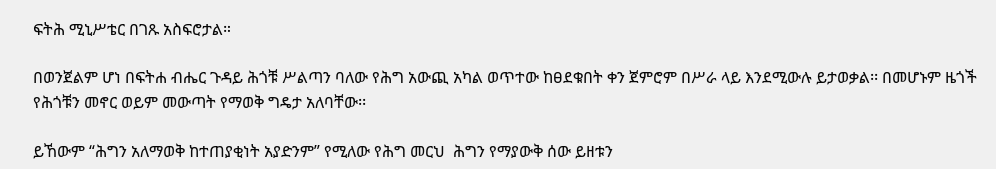ፍትሕ ሚኒሥቴር በገጹ አስፍሮታል።

በወንጀልም ሆነ በፍትሐ ብሔር ጉዳይ ሕጎቹ ሥልጣን ባለው የሕግ አውጪ አካል ወጥተው ከፀደቁበት ቀን ጀምሮም በሥራ ላይ እንደሚውሉ ይታወቃል፡፡ በመሆኑም ዜጎች የሕጎቹን መኖር ወይም መውጣት የማወቅ ግዴታ አለባቸው፡፡

ይኸውም “ሕግን አለማወቅ ከተጠያቂነት አያድንም” የሚለው የሕግ መርህ  ሕግን የማያውቅ ሰው ይዘቱን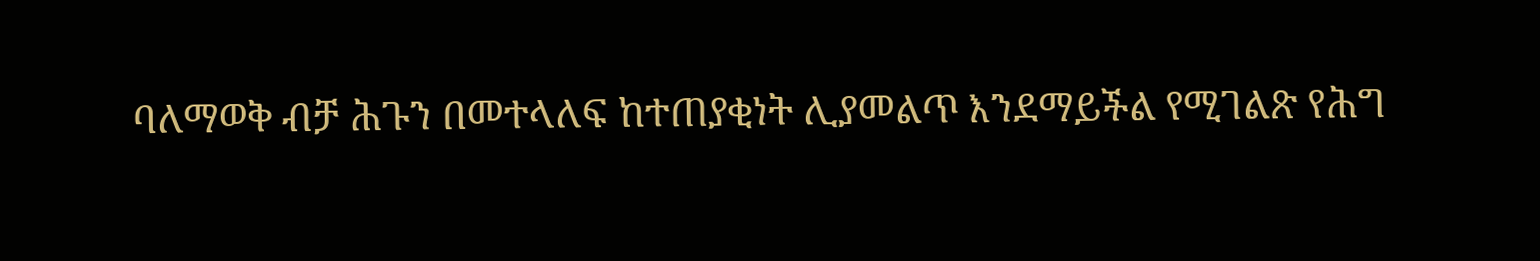ባለማወቅ ብቻ ሕጉን በመተላለፍ ከተጠያቂነት ሊያመልጥ እንደማይችል የሚገልጽ የሕግ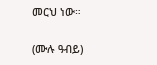መርህ ነው።

(ሙሉ ዓብይ)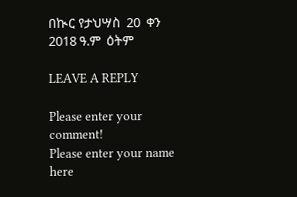በኲር የታህሣስ  20  ቀን 2018 ዓ.ም  ዕትም

LEAVE A REPLY

Please enter your comment!
Please enter your name here